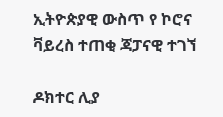ኢትዮጵያዊ ውስጥ የ ኮሮና ቫይረስ ተጠቂ ጃፓናዊ ተገኘ

ዶክተር ሊያ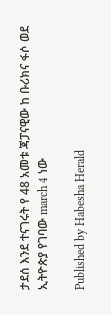ታደሰ እንደ ተናገሩት የ 48 አመቱ ጃፓናዊው ከ ቡሪክና ፋሶ ወደ ኢትዮጵያ የገባው march 4 ነው

Published by Habesha Herald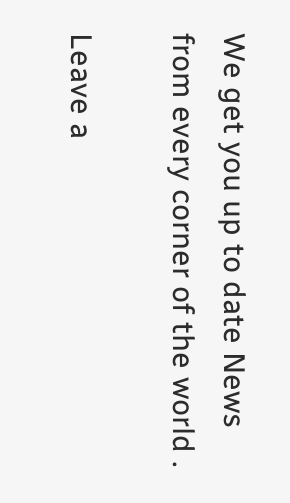We get you up to date News from every corner of the world .

Leave a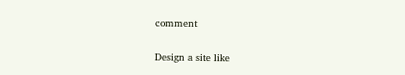comment

Design a site like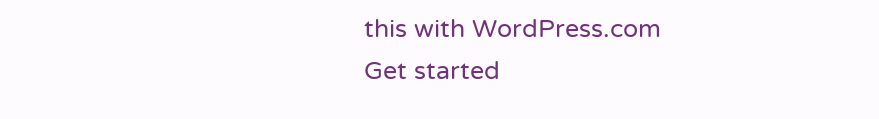this with WordPress.com
Get started